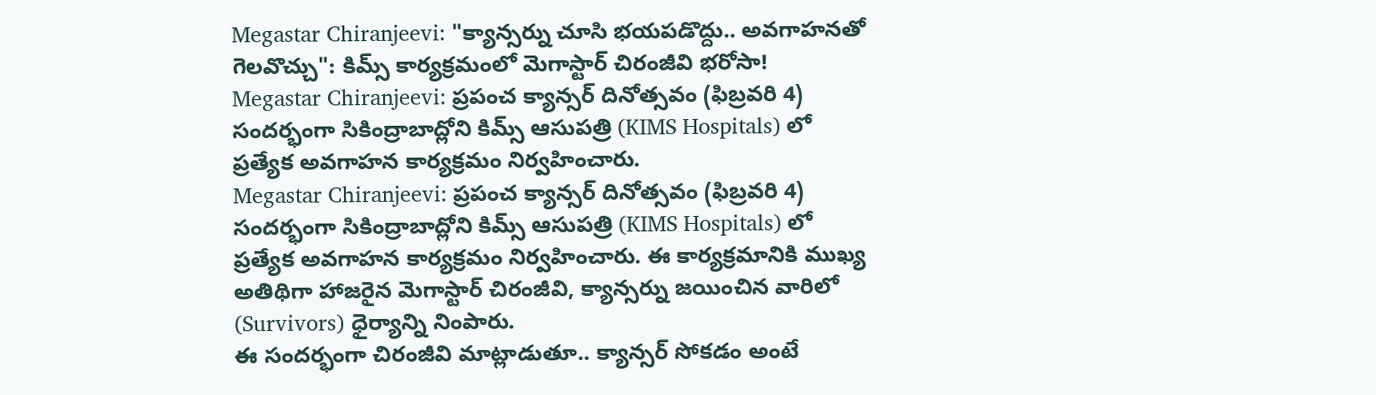Megastar Chiranjeevi: "క్యాన్సర్ను చూసి భయపడొద్దు.. అవగాహనతో గెలవొచ్చు": కిమ్స్ కార్యక్రమంలో మెగాస్టార్ చిరంజీవి భరోసా!
Megastar Chiranjeevi: ప్రపంచ క్యాన్సర్ దినోత్సవం (ఫిబ్రవరి 4) సందర్భంగా సికింద్రాబాద్లోని కిమ్స్ ఆసుపత్రి (KIMS Hospitals) లో ప్రత్యేక అవగాహన కార్యక్రమం నిర్వహించారు.
Megastar Chiranjeevi: ప్రపంచ క్యాన్సర్ దినోత్సవం (ఫిబ్రవరి 4) సందర్భంగా సికింద్రాబాద్లోని కిమ్స్ ఆసుపత్రి (KIMS Hospitals) లో ప్రత్యేక అవగాహన కార్యక్రమం నిర్వహించారు. ఈ కార్యక్రమానికి ముఖ్య అతిథిగా హాజరైన మెగాస్టార్ చిరంజీవి, క్యాన్సర్ను జయించిన వారిలో (Survivors) ధైర్యాన్ని నింపారు.
ఈ సందర్భంగా చిరంజీవి మాట్లాడుతూ.. క్యాన్సర్ సోకడం అంటే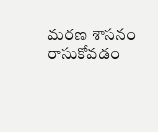మరణ శాసనం రాసుకోవడం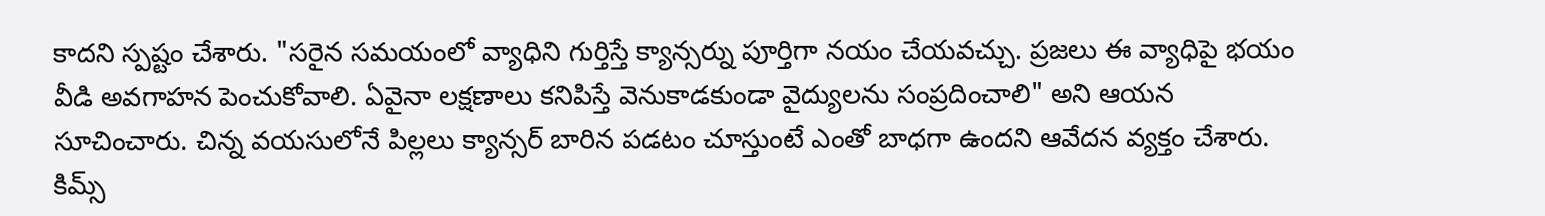కాదని స్పష్టం చేశారు. "సరైన సమయంలో వ్యాధిని గుర్తిస్తే క్యాన్సర్ను పూర్తిగా నయం చేయవచ్చు. ప్రజలు ఈ వ్యాధిపై భయం వీడి అవగాహన పెంచుకోవాలి. ఏవైనా లక్షణాలు కనిపిస్తే వెనుకాడకుండా వైద్యులను సంప్రదించాలి" అని ఆయన సూచించారు. చిన్న వయసులోనే పిల్లలు క్యాన్సర్ బారిన పడటం చూస్తుంటే ఎంతో బాధగా ఉందని ఆవేదన వ్యక్తం చేశారు.
కిమ్స్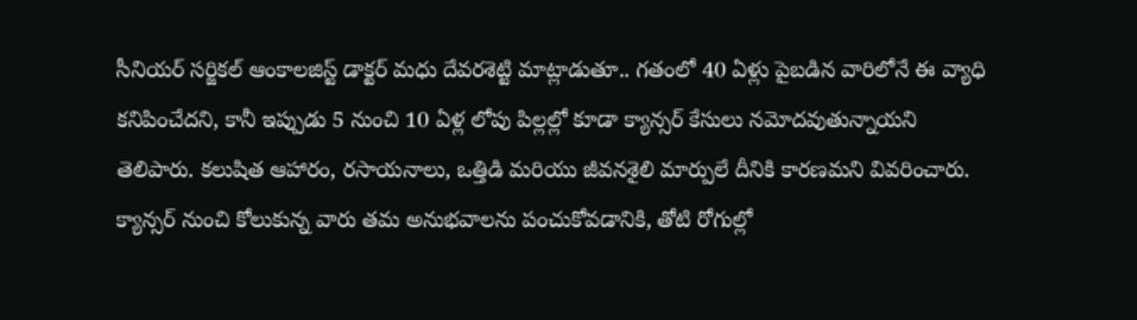సీనియర్ సర్జికల్ ఆంకాలజిస్ట్ డాక్టర్ మధు దేవరశెట్టి మాట్లాడుతూ.. గతంలో 40 ఏళ్లు పైబడిన వారిలోనే ఈ వ్యాధి కనిపించేదని, కానీ ఇప్పుడు 5 నుంచి 10 ఏళ్ల లోపు పిల్లల్లో కూడా క్యాన్సర్ కేసులు నమోదవుతున్నాయని తెలిపారు. కలుషిత ఆహారం, రసాయనాలు, ఒత్తిడి మరియు జీవనశైలి మార్పులే దీనికి కారణమని వివరించారు.
క్యాన్సర్ నుంచి కోలుకున్న వారు తమ అనుభవాలను పంచుకోవడానికి, తోటి రోగుల్లో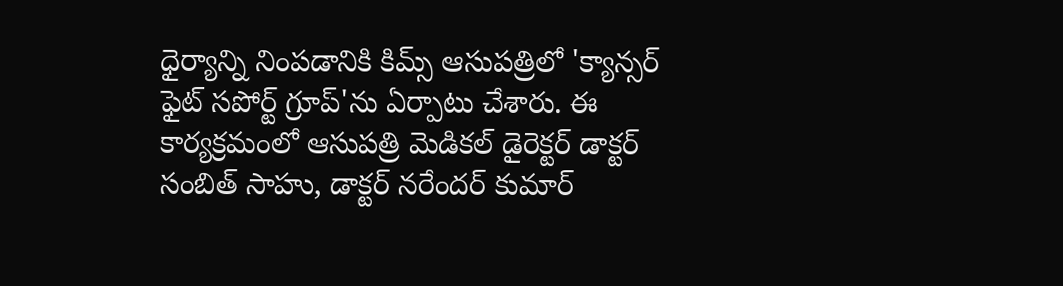ధైర్యాన్ని నింపడానికి కిమ్స్ ఆసుపత్రిలో 'క్యాన్సర్ ఫైట్ సపోర్ట్ గ్రూప్'ను ఏర్పాటు చేశారు. ఈ కార్యక్రమంలో ఆసుపత్రి మెడికల్ డైరెక్టర్ డాక్టర్ సంబిత్ సాహు, డాక్టర్ నరేందర్ కుమార్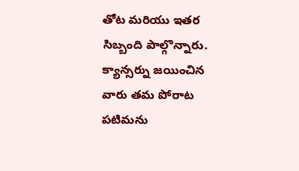తోట మరియు ఇతర సిబ్బంది పాల్గొన్నారు. క్యాన్సర్ను జయించిన వారు తమ పోరాట పటిమను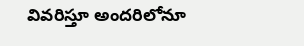వివరిస్తూ అందరిలోనూ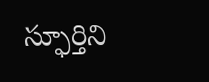స్ఫూర్తిని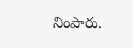నింపారు.